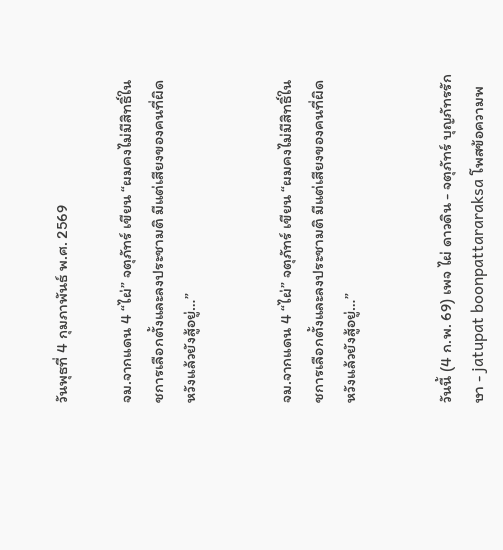วันพุธที่ 4 กุมภาพันธ์ พ.ศ. 2569

จม.จากแดน 4 “ไผ่” จตุภัทร์ เขียน “ผมคงไม่มีสิทธิ์ในชการเลือกตั้งและลงประชามติ มีแต่เสียงของคนที่ผิดหวังแล้วยังสู้อยู่…”


จม.จากแดน 4 “ไผ่” จตุภัทร์ เขียน “ผมคงไม่มีสิทธิ์ในชการเลือกตั้งและลงประชามติ มีแต่เสียงของคนที่ผิดหวังแล้วยังสู้อยู่…”


วันนี้ (4 ก.พ. 69) เพจ ไผ่ ดาวดิน - จตุภัทร์ บุญภัทรรักษา - jatupat boonpattararaksa โพสข้อความพ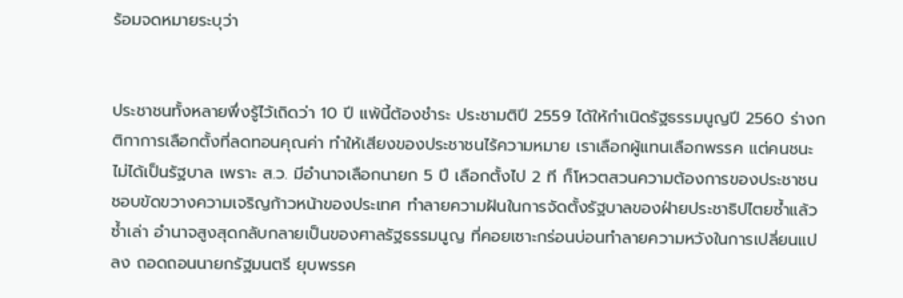ร้อมจดหมายระบุว่า


ประชาชนทั้งหลายพึ่งรู้ไว้เถิดว่า 10 ปี แพ้นี้ต้องชำระ ประชามติปี 2559 ได้ให้กำเนิดรัฐธรรมนูญปี 2560 ร่างกติกาการเลือกตั้งที่ลดทอนคุณค่า ทำให้เสียงของประชาชนไร้ความหมาย เราเลือกผู้แทนเลือกพรรค แต่คนชนะไม่ได้เป็นรัฐบาล เพราะ ส.ว. มีอำนาจเลือกนายก 5 ปี เลือกตั้งไป 2 ที ก็โหวตสวนความต้องการของประชาชน ชอบขัดขวางความเจริญก้าวหน้าของประเทศ ทำลายความฝันในการจัดตั้งรัฐบาลของฝ่ายประชาธิปไตยซ้ำแล้วซ้ำเล่า อำนาจสูงสุดกลับกลายเป็นของศาลรัฐธรรมนูญ ที่คอยเซาะกร่อนบ่อนทำลายความหวังในการเปลี่ยนแปลง ถอดถอนนายกรัฐมนตรี ยุบพรรค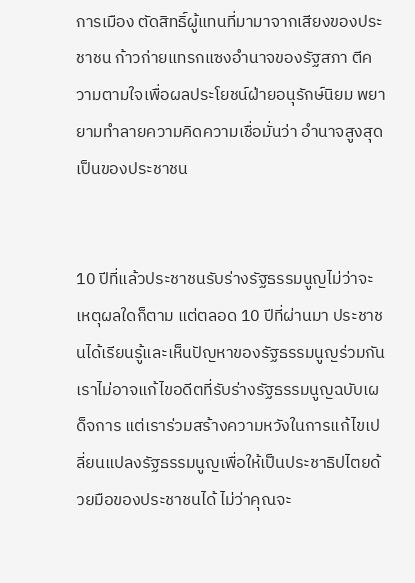การเมือง ตัดสิทธิ์ผู้แทนที่มามาจากเสียงของประชาชน ก้าวก่ายแทรกแซงอำนาจของรัฐสภา ตีความตามใจเพื่อผลประโยชน์ฝ่ายอนุรักษ์นิยม พยายามทำลายความคิดความเชื่อมั่นว่า อำนาจสูงสุดเป็นของประชาชน


10 ปีที่แล้วประชาชนรับร่างรัฐธรรมนูญไม่ว่าจะเหตุผลใดก็ตาม แต่ตลอด 10 ปีที่ผ่านมา ประชาชนได้เรียนรู้และเห็นปัญหาของรัฐธรรมนูญร่วมกัน เราไม่อาจแก้ไขอดีตที่รับร่างรัฐธรรมนูญฉบับเผด็จการ แต่เราร่วมสร้างความหวังในการแก้ไขเปลี่ยนแปลงรัฐธรรมนูญเพื่อให้เป็นประชาธิปไตยด้วยมือของประชาชนได้ ไม่ว่าคุณจะ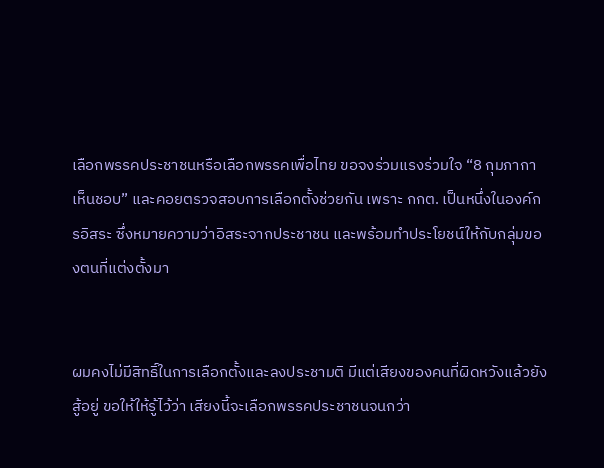เลือกพรรคประชาชนหรือเลือกพรรคเพื่อไทย ขอจงร่วมแรงร่วมใจ “8 กุมภากาเห็นชอบ” และคอยตรวจสอบการเลือกตั้งช่วยกัน เพราะ กกต. เป็นหนึ่งในองค์กรอิสระ ซึ่งหมายความว่าอิสระจากประชาชน และพร้อมทำประโยชน์ให้กับกลุ่มของตนที่แต่งตั้งมา


ผมคงไม่มีสิทธิ์ในการเลือกตั้งและลงประชามติ มีแต่เสียงของคนที่ผิดหวังแล้วยังสู้อยู่ ขอให้ให้รู้ไว้ว่า เสียงนี้จะเลือกพรรคประชาชนจนกว่า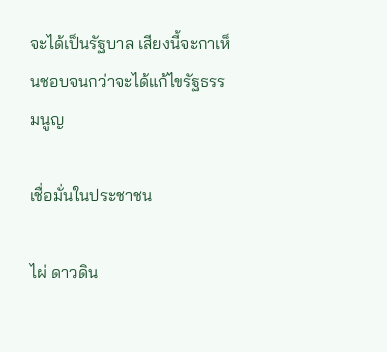จะได้เป็นรัฐบาล เสียงนี้จะกาเห็นชอบจนกว่าจะได้แก้ไขรัฐธรรมนูญ

เชื่อมั่นในประชาชน

ไผ่ ดาวดิน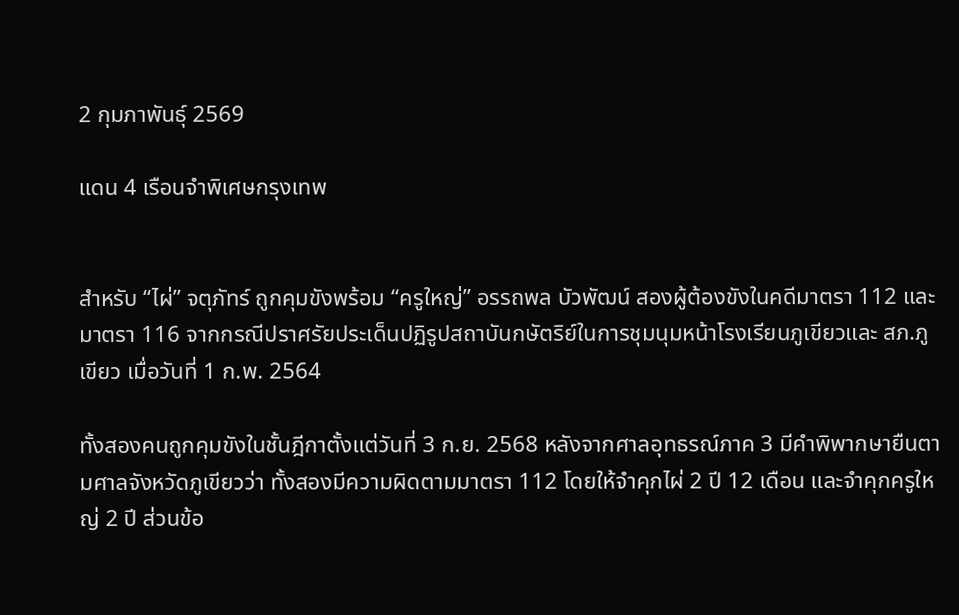2 กุมภาพันธุ์ 2569

แดน 4 เรือนจำพิเศษกรุงเทพ


สำหรับ “ไผ่” จตุภัทร์ ถูกคุมขังพร้อม “ครูใหญ่” อรรถพล บัวพัฒน์ สองผู้ต้องขังในคดีมาตรา 112 และมาตรา 116 จากกรณีปราศรัยประเด็นปฏิรูปสถาบันกษัตริย์ในการชุมนุมหน้าโรงเรียนภูเขียวและ สภ.ภูเขียว เมื่อวันที่ 1 ก.พ. 2564

ทั้งสองคนถูกคุมขังในชั้นฎีกาตั้งแต่วันที่ 3 ก.ย. 2568 หลังจากศาลอุทธรณ์ภาค 3 มีคำพิพากษายืนตามศาลจังหวัดภูเขียวว่า ทั้งสองมีความผิดตามมาตรา 112 โดยให้จำคุกไผ่ 2 ปี 12 เดือน และจำคุกครูใหญ่ 2 ปี ส่วนข้อ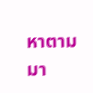หาตามมา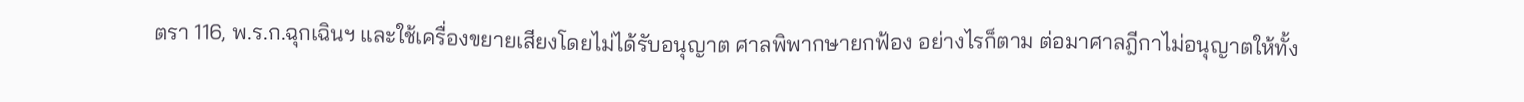ตรา 116, พ.ร.ก.ฉุกเฉินฯ และใช้เครื่องขยายเสียงโดยไม่ได้รับอนุญาต ศาลพิพากษายกฟ้อง อย่างไรก็ตาม ต่อมาศาลฎีกาไม่อนุญาตให้ทั้ง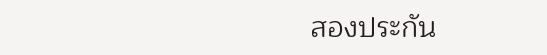สองประกัน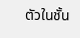ตัวในชั้น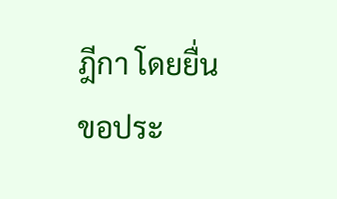ฎีกา โดยยื่นขอประ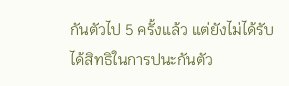กันตัวไป 5 ครั้งแล้ว แต่ยังไม่ได้รับได้สิทธิในการปนะกันตัว